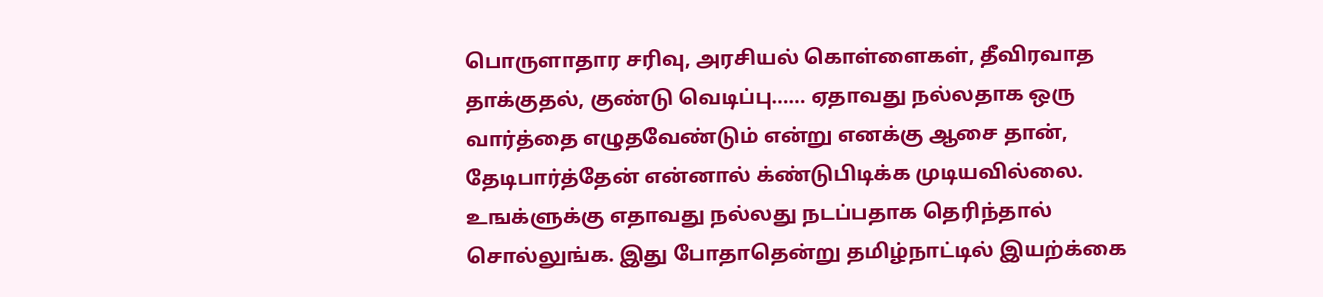பொருளாதார சரிவு, அரசியல் கொள்ளைகள், தீவிரவாத தாக்குதல், குண்டு வெடிப்பு…… ஏதாவது நல்லதாக ஒரு வார்த்தை எழுதவேண்டும் என்று எனக்கு ஆசை தான், தேடிபார்த்தேன் என்னால் க்ண்டுபிடிக்க முடியவில்லை. உஙக்ளுக்கு எதாவது நல்லது நடப்பதாக தெரிந்தால் சொல்லுங்க. இது போதாதென்று தமிழ்நாட்டில் இயற்க்கை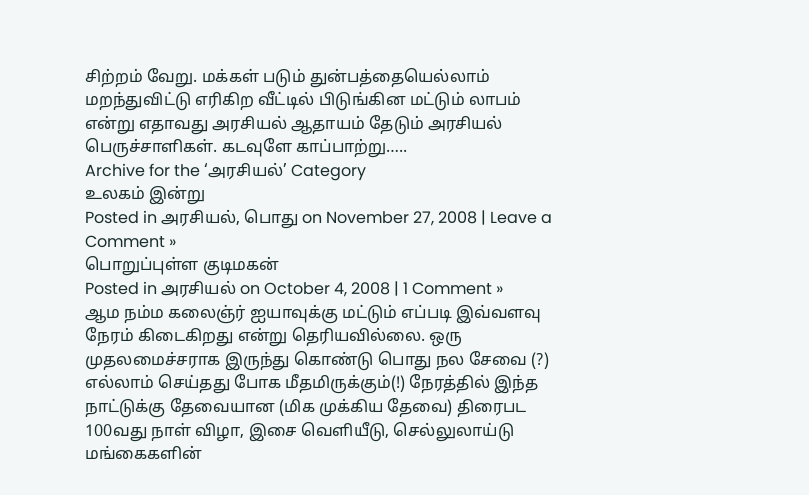சிற்றம் வேறு. மக்கள் படும் துன்பத்தையெல்லாம் மறந்துவிட்டு எரிகிற வீட்டில் பிடுங்கின மட்டும் லாபம் என்று எதாவது அரசியல் ஆதாயம் தேடும் அரசியல் பெருச்சாளிகள். கடவுளே காப்பாற்று…..
Archive for the ‘அரசியல்’ Category
உலகம் இன்று
Posted in அரசியல், பொது on November 27, 2008 | Leave a Comment »
பொறுப்புள்ள குடிமகன்
Posted in அரசியல் on October 4, 2008 | 1 Comment »
ஆம நம்ம கலைஞ்ர் ஐயாவுக்கு மட்டும் எப்படி இவ்வளவு நேரம் கிடைகிறது என்று தெரியவில்லை. ஒரு முதலமைச்சராக இருந்து கொண்டு பொது நல சேவை (?) எல்லாம் செய்தது போக மீதமிருக்கும்(!) நேரத்தில் இந்த நாட்டுக்கு தேவையான (மிக முக்கிய தேவை) திரைபட 100வது நாள் விழா, இசை வெளியீடு, செல்லுலாய்டு மங்கைகளின்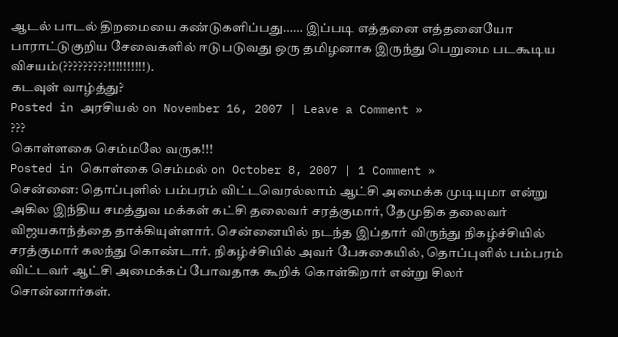ஆடல் பாடல் திறமையை கண்டுகளிப்பது…… இப்படி எத்தனை எத்தனையோ பாராட்டுகுறிய சேவைகளில் ஈடுபடுவது ஒரு தமிழனாக இருந்து பெறுமை படகூடிய விசயம்(?????????!!!!!!!!!!).
கடவுள் வாழ்த்து?
Posted in அரசியல் on November 16, 2007 | Leave a Comment »
???
கொள்ளகை செம்மலே வருக!!!
Posted in கொள்கை செம்மல் on October 8, 2007 | 1 Comment »
சென்னை: தொப்புளில் பம்பரம் விட்டவெரல்லாம் ஆட்சி அமைக்க முடியுமா என்று அகில இந்திய சமத்துவ மக்கள் கட்சி தலைவர் சரத்குமார், தேமுதிக தலைவர் விஜயகாந்த்தை தாக்கியுள்ளார். சென்னையில் நடந்த இப்தார் விருந்து நிகழ்ச்சியில் சரத்குமார் கலந்து கொண்டார். நிகழ்ச்சியில் அவர் பேசுகையில், தொப்புளில் பம்பரம் விட்டவர் ஆட்சி அமைக்கப் போவதாக கூறிக் கொள்கிறார் என்று சிலர் சொன்னார்கள்.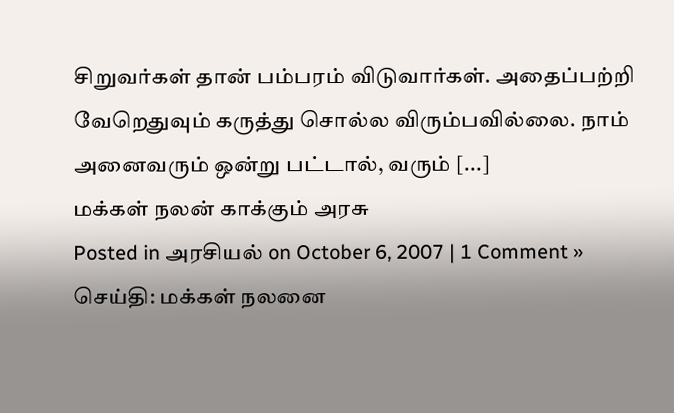சிறுவர்கள் தான் பம்பரம் விடுவார்கள். அதைப்பற்றி வேறெதுவும் கருத்து சொல்ல விரும்பவில்லை. நாம் அனைவரும் ஒன்று பட்டால், வரும் [...]
மக்கள் நலன் காக்கும் அரசு
Posted in அரசியல் on October 6, 2007 | 1 Comment »
செய்தி: மக்கள் நலனை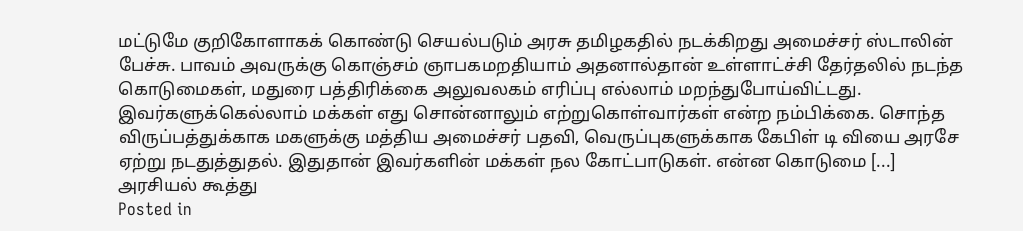மட்டுமே குறிகோளாகக் கொண்டு செயல்படும் அரசு தமிழகதில் நடக்கிறது அமைச்சர் ஸ்டாலின் பேச்சு. பாவம் அவருக்கு கொஞ்சம் ஞாபகமறதியாம் அதனால்தான் உள்ளாட்ச்சி தேர்தலில் நடந்த கொடுமைகள், மதுரை பத்திரிக்கை அலுவலகம் எரிப்பு எல்லாம் மறந்துபோய்விட்டது. இவர்களுக்கெல்லாம் மக்கள் எது சொன்னாலும் எற்றுகொள்வார்கள் என்ற நம்பிக்கை. சொந்த விருப்பத்துக்காக மகளுக்கு மத்திய அமைச்சர் பதவி, வெருப்புகளுக்காக கேபிள் டி வியை அரசே ஏற்று நடதுத்துதல். இதுதான் இவர்களின் மக்கள் நல கோட்பாடுகள். என்ன கொடுமை [...]
அரசியல் கூத்து
Posted in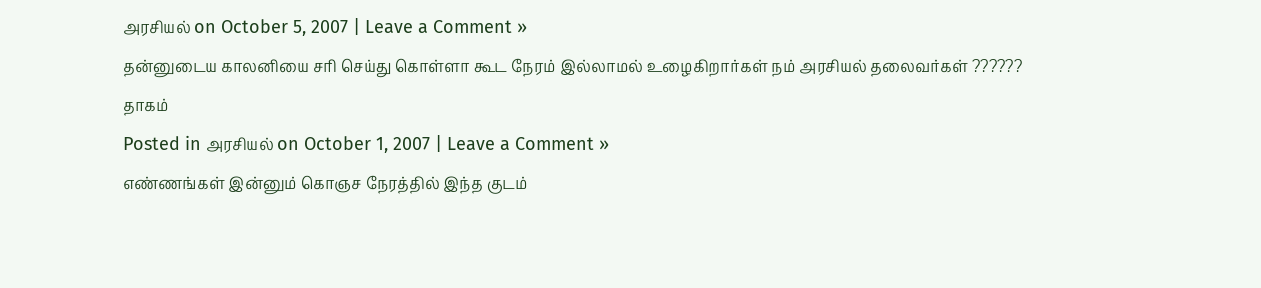அரசியல் on October 5, 2007 | Leave a Comment »
தன்னுடைய காலனியை சரி செய்து கொள்ளா கூட நேரம் இல்லாமல் உழைகிறார்கள் நம் அரசியல் தலைவர்கள் ??????
தாகம்
Posted in அரசியல் on October 1, 2007 | Leave a Comment »
எண்ணங்கள் இன்னும் கொஞச நேரத்தில் இந்த குடம்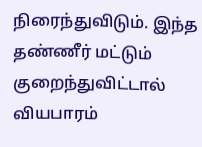நிரைந்துவிடும். இந்த தண்ணீர் மட்டும் குறைந்துவிட்டால் வியபாரம்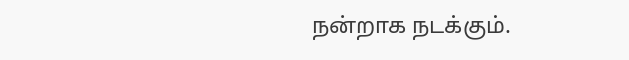நன்றாக நடக்கும்.